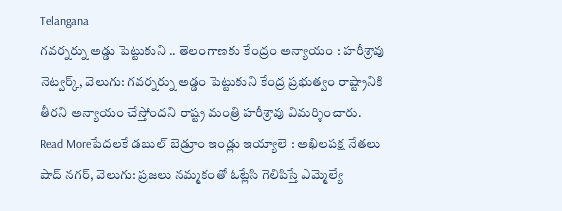Telangana
గవర్నర్ను అడ్డు పెట్టుకుని .. తెలంగాణకు కేంద్రం అన్యాయం : హరీశ్రావు
నెట్వర్క్, వెలుగు: గవర్నర్ను అడ్డం పెట్టుకుని కేంద్ర ప్రభుత్వం రాష్ట్రానికి తీరని అన్యాయం చేస్తోందని రాష్ట్ర మంత్రి హరీశ్రావు విమర్శించారు.
Read Moreపేదలకే డబుల్ బెడ్రూం ఇండ్లు ఇయ్యాలె : అఖిలపక్ష నేతలు
షాద్ నగర్, వెలుగు: ప్రజలు నమ్మకంతో ఓట్లేసి గెలిపిస్తే ఎమ్మెల్యే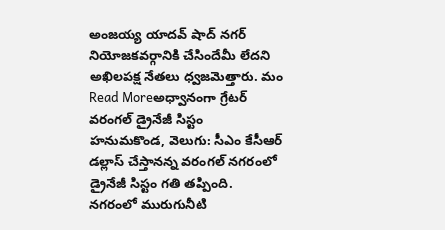అంజయ్య యాదవ్ షాద్ నగర్ నియోజకవర్గానికి చేసిందేమీ లేదని అఖిలపక్ష నేతలు ధ్వజమెత్తారు. మం
Read Moreఅధ్వానంగా గ్రేటర్ వరంగల్ డ్రైనేజీ సిస్టం
హనుమకొండ, వెలుగు: సీఎం కేసీఆర్ డల్లాస్ చేస్తానన్న వరంగల్ నగరంలో డ్రైనేజీ సిస్టం గతి తప్పింది. నగరంలో మురుగునీటి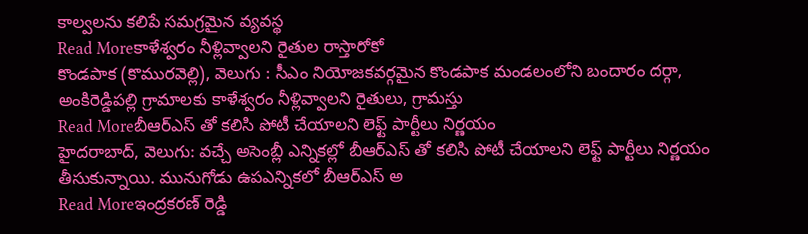కాల్వలను కలిపే సమగ్రమైన వ్యవస్థ
Read Moreకాళేశ్వరం నీళ్లివ్వాలని రైతుల రాస్తారోకో
కొండపాక (కొమురవెల్లి), వెలుగు : సీఎం నియోజకవర్గమైన కొండపాక మండలంలోని బందారం దర్గా, అంకిరెడ్డిపల్లి గ్రామాలకు కాళేశ్వరం నీళ్లివ్వాలని రైతులు, గ్రామస్తు
Read Moreబీఆర్ఎస్ తో కలిసి పోటీ చేయాలని లెఫ్ట్ పార్టీలు నిర్ణయం
హైదరాబాద్, వెలుగు: వచ్చే అసెంబ్లీ ఎన్నికల్లో బీఆర్ఎస్ తో కలిసి పోటీ చేయాలని లెఫ్ట్ పార్టీలు నిర్ణయం తీసుకున్నాయి. మునుగోడు ఉపఎన్నికలో బీఆర్ఎస్ అ
Read Moreఇంద్రకరణ్ రెడ్డి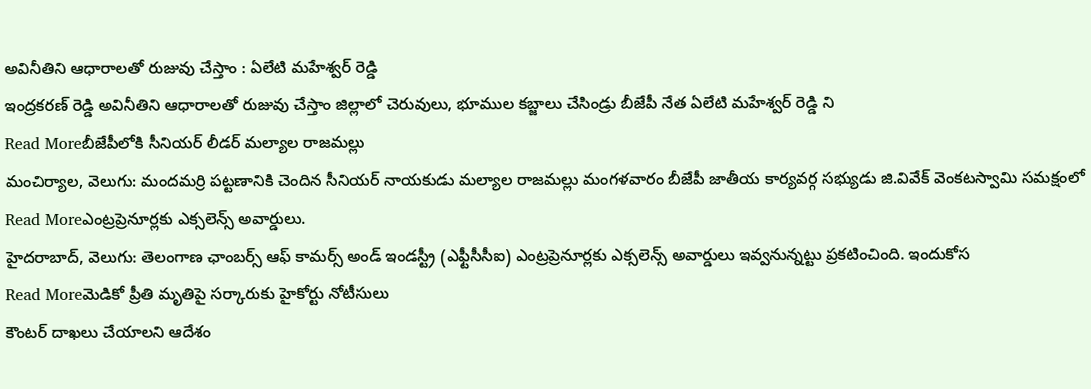అవినీతిని ఆధారాలతో రుజువు చేస్తాం : ఏలేటి మహేశ్వర్ రెడ్డి
ఇంద్రకరణ్ రెడ్డి అవినీతిని ఆధారాలతో రుజువు చేస్తాం జిల్లాలో చెరువులు, భూముల కబ్జాలు చేసిండ్రు బీజేపీ నేత ఏలేటి మహేశ్వర్ రెడ్డి ని
Read Moreబీజేపీలోకి సీనియర్ లీడర్ మల్యాల రాజమల్లు
మంచిర్యాల, వెలుగు: మందమర్రి పట్టణానికి చెందిన సీనియర్ నాయకుడు మల్యాల రాజమల్లు మంగళవారం బీజేపీ జాతీయ కార్యవర్గ సభ్యుడు జి.వివేక్ వెంకటస్వామి సమక్షంలో
Read Moreఎంట్రప్రెనూర్లకు ఎక్సలెన్స్ అవార్డులు.
హైదరాబాద్, వెలుగు: తెలంగాణ ఛాంబర్స్ ఆఫ్ కామర్స్ అండ్ ఇండస్ట్రీ (ఎఫ్టీసీసీఐ) ఎంట్రప్రెనూర్లకు ఎక్సలెన్స్ అవార్డులు ఇవ్వనున్నట్టు ప్రకటించింది. ఇందుకోస
Read Moreమెడికో ప్రీతి మృతిపై సర్కారుకు హైకోర్టు నోటీసులు
కౌంటర్ దాఖలు చేయాలని ఆదేశం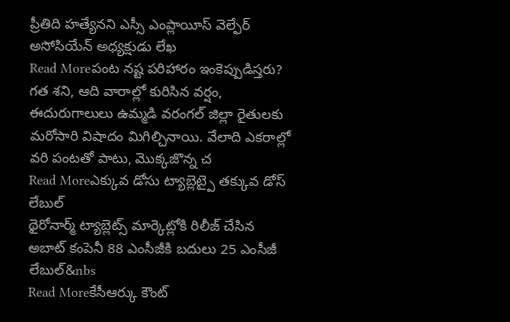ప్రీతిది హత్యేనని ఎస్సీ ఎంప్లాయీస్ వెల్ఫేర్ అసోసియేన్ అధ్యక్షుడు లేఖ
Read Moreపంట నష్ట పరిహారం ఇంకెప్పుడిస్తరు?
గత శని, ఆది వారాల్లో కురిసిన వర్షం, ఈదురుగాలులు ఉమ్మడి వరంగల్ జిల్లా రైతులకు మరోసారి విషాదం మిగిల్చినాయి. వేలాది ఎకరాల్లో వరి పంటతో పాటు, మొక్కజొన్న చ
Read Moreఎక్కువ డోసు ట్యాబ్లెట్పై తక్కువ డోస్ లేబుల్
థైరోనార్మ్ ట్యాబ్లెట్స్ మార్కెట్లోకి రిలీజ్ చేసిన అబాట్ కంపెనీ 88 ఎంసీజీకి బదులు 25 ఎంసీజీ లేబుల్&nbs
Read Moreకేసీఆర్కు కౌంట్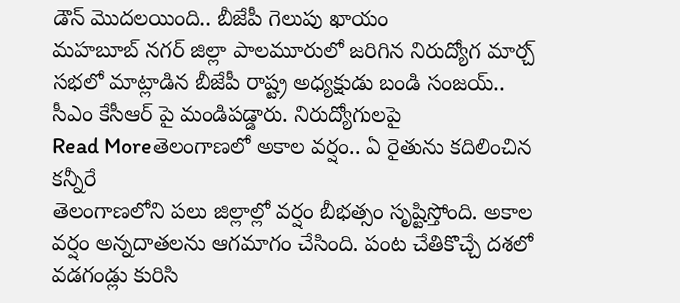డౌన్ మొదలయింది.. బీజేపీ గెలుపు ఖాయం
మహబూబ్ నగర్ జిల్లా పాలమూరులో జరిగిన నిరుద్యోగ మార్చ్ సభలో మాట్లాడిన బీజేపీ రాష్ట్ర అధ్యక్షుడు బండి సంజయ్.. సీఎం కేసీఆర్ పై మండిపడ్డారు. నిరుద్యోగులపై
Read Moreతెలంగాణలో అకాల వర్షం.. ఏ రైతును కదిలించిన కన్నీరే
తెలంగాణలోని పలు జిల్లాల్లో వర్షం బీభత్సం సృష్టిస్తోంది. అకాల వర్షం అన్నదాతలను ఆగమాగం చేసింది. పంట చేతికొచ్చే దశలో వడగండ్లు కురిసి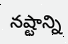నష్టాన్ని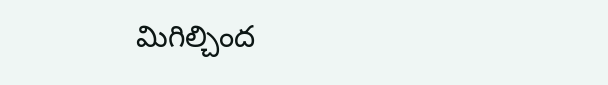మిగిల్చింద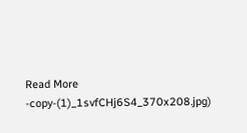Read More
-copy-(1)_1svfCHj6S4_370x208.jpg)